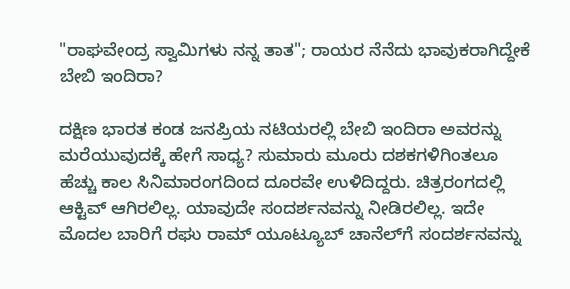"ರಾಘವೇಂದ್ರ ಸ್ವಾಮಿಗಳು ನನ್ನ ತಾತ"; ರಾಯರ ನೆನೆದು ಭಾವುಕರಾಗಿದ್ದೇಕೆ ಬೇಬಿ ಇಂದಿರಾ?

ದಕ್ಷಿಣ ಭಾರತ ಕಂಡ ಜನಪ್ರಿಯ ನಟಿಯರಲ್ಲಿ ಬೇಬಿ ಇಂದಿರಾ ಅವರನ್ನು ಮರೆಯುವುದಕ್ಕೆ ಹೇಗೆ ಸಾಧ್ಯ? ಸುಮಾರು ಮೂರು ದಶಕಗಳಿಗಿಂತಲೂ ಹೆಚ್ಚು ಕಾಲ ಸಿನಿಮಾರಂಗದಿಂದ ದೂರವೇ ಉಳಿದಿದ್ದರು. ಚಿತ್ರರಂಗದಲ್ಲಿ ಆಕ್ಟಿವ್ ಆಗಿರಲಿಲ್ಲ. ಯಾವುದೇ ಸಂದರ್ಶನವನ್ನು ನೀಡಿರಲಿಲ್ಲ. ಇದೇ ಮೊದಲ ಬಾರಿಗೆ ರಘು ರಾಮ್ ಯೂಟ್ಯೂಬ್ ಚಾನೆಲ್‌ಗೆ ಸಂದರ್ಶನವನ್ನು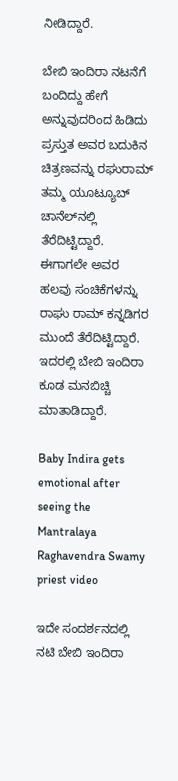ನೀಡಿದ್ದಾರೆ.

ಬೇಬಿ ಇಂದಿರಾ ನಟನೆಗೆ ಬಂದಿದ್ದು ಹೇಗೆ ಅನ್ನುವುದರಿಂದ ಹಿಡಿದು ಪ್ರಸ್ತುತ ಅವರ ಬದುಕಿನ ಚಿತ್ರಣವನ್ನು ರಘುರಾಮ್ ತಮ್ಮ ಯೂಟ್ಯೂಬ್ ಚಾನೆಲ್‌ನಲ್ಲಿ ತೆರೆದಿಟ್ಟಿದ್ದಾರೆ. ಈಗಾಗಲೇ ಅವರ ಹಲವು ಸಂಚಿಕೆಗಳನ್ನು ರಾಘು ರಾಮ್ ಕನ್ನಡಿಗರ ಮುಂದೆ ತೆರೆದಿಟ್ಟಿದ್ದಾರೆ. ಇದರಲ್ಲಿ ಬೇಬಿ ಇಂದಿರಾ ಕೂಡ ಮನಬಿಚ್ಚಿ ಮಾತಾಡಿದ್ದಾರೆ.

Baby Indira gets emotional after seeing the Mantralaya Raghavendra Swamy priest video

ಇದೇ ಸಂದರ್ಶನದಲ್ಲಿ ನಟಿ ಬೇಬಿ ಇಂದಿರಾ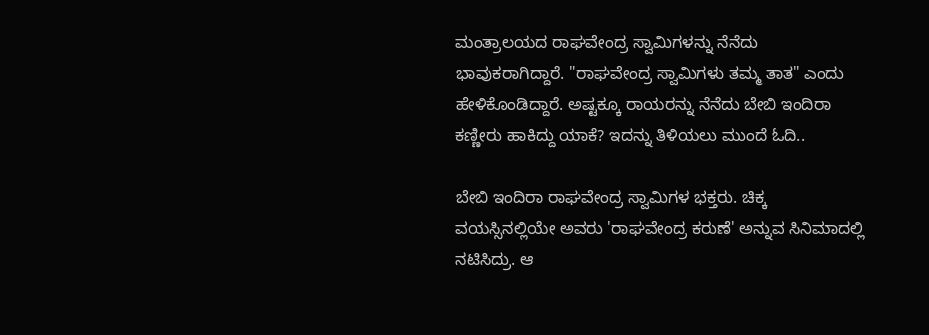ಮಂತ್ರಾಲಯದ ರಾಘವೇಂದ್ರ ಸ್ವಾಮಿಗಳನ್ನು ನೆನೆದು ಭಾವುಕರಾಗಿದ್ದಾರೆ. "ರಾಘವೇಂದ್ರ ಸ್ವಾಮಿಗಳು ತಮ್ಮ ತಾತ" ಎಂದು ಹೇಳಿಕೊಂಡಿದ್ದಾರೆ. ಅಷ್ಟಕ್ಕೂ ರಾಯರನ್ನು ನೆನೆದು ಬೇಬಿ ಇಂದಿರಾ ಕಣ್ಣೀರು ಹಾಕಿದ್ದು ಯಾಕೆ? ಇದನ್ನು ತಿಳಿಯಲು ಮುಂದೆ ಓದಿ..

ಬೇಬಿ ಇಂದಿರಾ ರಾಘವೇಂದ್ರ ಸ್ವಾಮಿಗಳ ಭಕ್ತರು. ಚಿಕ್ಕ ವಯಸ್ಸಿನಲ್ಲಿಯೇ ಅವರು 'ರಾಘವೇಂದ್ರ ಕರುಣೆ' ಅನ್ನುವ ಸಿನಿಮಾದಲ್ಲಿ ನಟಿಸಿದ್ರು. ಆ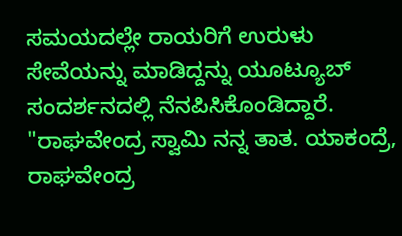ಸಮಯದಲ್ಲೇ ರಾಯರಿಗೆ ಉರುಳು ಸೇವೆಯನ್ನು ಮಾಡಿದ್ದನ್ನು ಯೂಟ್ಯೂಬ್ ಸಂದರ್ಶನದಲ್ಲಿ ನೆನಪಿಸಿಕೊಂಡಿದ್ದಾರೆ. "ರಾಘವೇಂದ್ರ ಸ್ವಾಮಿ ನನ್ನ ತಾತ. ಯಾಕಂದ್ರೆ, ರಾಘವೇಂದ್ರ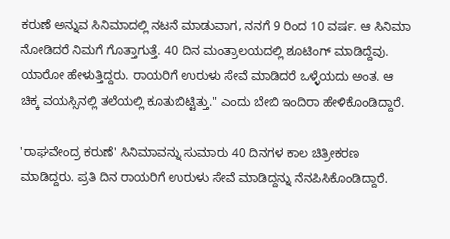ಕರುಣೆ ಅನ್ನುವ ಸಿನಿಮಾದಲ್ಲಿ ನಟನೆ ಮಾಡುವಾಗ, ನನಗೆ 9 ರಿಂದ 10 ವರ್ಷ. ಆ ಸಿನಿಮಾ ನೋಡಿದರೆ ನಿಮಗೆ ಗೊತ್ತಾಗುತ್ತೆ. 40 ದಿನ ಮಂತ್ರಾಲಯದಲ್ಲಿ ಶೂಟಿಂಗ್ ಮಾಡಿದ್ದೆವು. ಯಾರೋ ಹೇಳುತ್ತಿದ್ದರು. ರಾಯರಿಗೆ ಉರುಳು ಸೇವೆ ಮಾಡಿದರೆ ಒಳ್ಳೆಯದು ಅಂತ. ಆ ಚಿಕ್ಕ ವಯಸ್ಸಿನಲ್ಲಿ ತಲೆಯಲ್ಲಿ ಕೂತುಬಿಟ್ಟಿತ್ತು." ಎಂದು ಬೇಬಿ ಇಂದಿರಾ ಹೇಳಿಕೊಂಡಿದ್ದಾರೆ.

'ರಾಘವೇಂದ್ರ ಕರುಣೆ' ಸಿನಿಮಾವನ್ನು ಸುಮಾರು 40 ದಿನಗಳ ಕಾಲ ಚಿತ್ರೀಕರಣ ಮಾಡಿದ್ದರು. ಪ್ರತಿ ದಿನ ರಾಯರಿಗೆ ಉರುಳು ಸೇವೆ ಮಾಡಿದ್ದನ್ನು ನೆನಪಿಸಿಕೊಂಡಿದ್ದಾರೆ.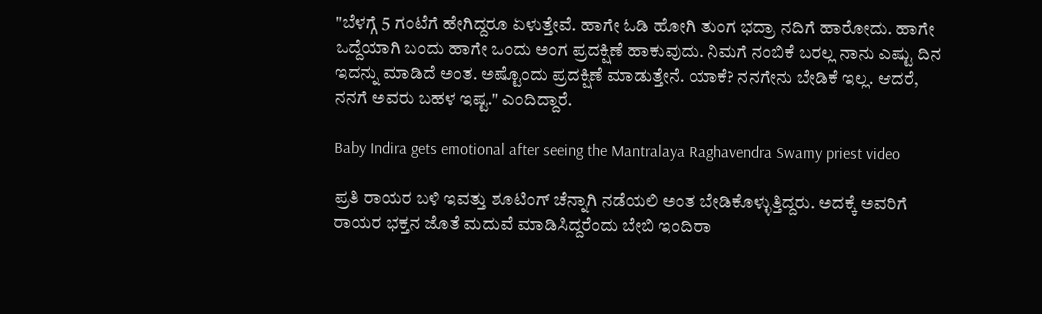"ಬೆಳಗ್ಗೆ 5 ಗಂಟೆಗೆ ಹೇಗಿದ್ದರೂ ಏಳುತ್ತೇವೆ. ಹಾಗೇ ಓಡಿ ಹೋಗಿ ತುಂಗ ಭದ್ರಾ ನದಿಗೆ ಹಾರೋದು. ಹಾಗೇ ಒದ್ದೆಯಾಗಿ ಬಂದು ಹಾಗೇ ಒಂದು ಅಂಗ ಪ್ರದಕ್ಷಿಣೆ ಹಾಕುವುದು. ನಿಮಗೆ ನಂಬಿಕೆ ಬರಲ್ಲ ನಾನು ಎಷ್ಟು ದಿನ ಇದನ್ನು ಮಾಡಿದೆ ಅಂತ. ಅಷ್ಟೊಂದು ಪ್ರದಕ್ಷಿಣೆ ಮಾಡುತ್ತೇನೆ. ಯಾಕೆ? ನನಗೇನು ಬೇಡಿಕೆ ಇಲ್ಲ. ಆದರೆ, ನನಗೆ ಅವರು ಬಹಳ ಇಷ್ಟ." ಎಂದಿದ್ದಾರೆ.

Baby Indira gets emotional after seeing the Mantralaya Raghavendra Swamy priest video

ಪ್ರತಿ ರಾಯರ ಬಳಿ ಇವತ್ತು ಶೂಟಿಂಗ್ ಚೆನ್ನಾಗಿ ನಡೆಯಲಿ ಅಂತ ಬೇಡಿಕೊಳ್ಳುತ್ತಿದ್ದರು. ಅದಕ್ಕೆ ಅವರಿಗೆ ರಾಯರ ಭಕ್ತನ ಜೊತೆ ಮದುವೆ ಮಾಡಿಸಿದ್ದರೆಂದು ಬೇಬಿ ಇಂದಿರಾ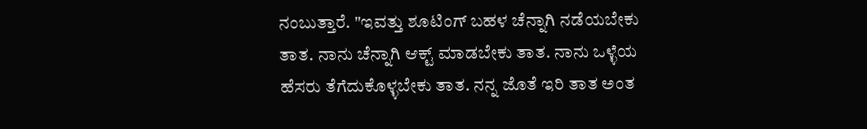ನಂಬುತ್ತಾರೆ. "ಇವತ್ತು ಶೂಟಿಂಗ್ ಬಹಳ ಚೆನ್ನಾಗಿ ನಡೆಯಬೇಕು ತಾತ. ನಾನು ಚೆನ್ನಾಗಿ ಆಕ್ಟ್ ಮಾಡಬೇಕು ತಾತ. ನಾನು ಒಳ್ಳೆಯ ಹೆಸರು ತೆಗೆದುಕೊಳ್ಳಬೇಕು ತಾತ. ನನ್ನ ಜೊತೆ ಇರಿ ತಾತ ಅಂತ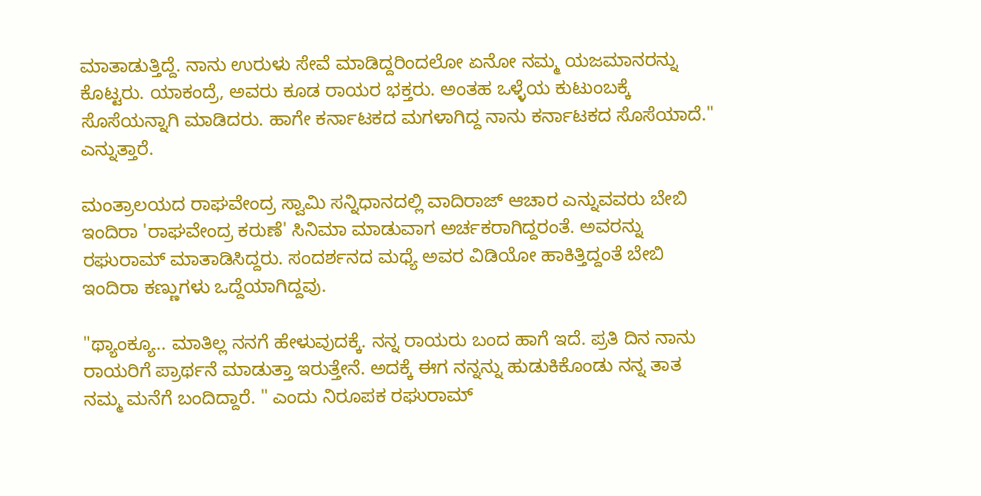ಮಾತಾಡುತ್ತಿದ್ದೆ. ನಾನು ಉರುಳು ಸೇವೆ ಮಾಡಿದ್ದರಿಂದಲೋ ಏನೋ ನಮ್ಮ ಯಜಮಾನರನ್ನು ಕೊಟ್ಟರು. ಯಾಕಂದ್ರೆ, ಅವರು ಕೂಡ ರಾಯರ ಭಕ್ತರು. ಅಂತಹ ಒಳ್ಳೆಯ ಕುಟುಂಬಕ್ಕೆ ಸೊಸೆಯನ್ನಾಗಿ ಮಾಡಿದರು. ಹಾಗೇ ಕರ್ನಾಟಕದ ಮಗಳಾಗಿದ್ದ ನಾನು ಕರ್ನಾಟಕದ ಸೊಸೆಯಾದೆ." ಎನ್ನುತ್ತಾರೆ.

ಮಂತ್ರಾಲಯದ ರಾಘವೇಂದ್ರ ಸ್ವಾಮಿ ಸನ್ನಿಧಾನದಲ್ಲಿ ವಾದಿರಾಜ್‌ ಆಚಾರ ಎನ್ನುವವರು ಬೇಬಿ ಇಂದಿರಾ 'ರಾಘವೇಂದ್ರ ಕರುಣೆ' ಸಿನಿಮಾ ಮಾಡುವಾಗ ಅರ್ಚಕರಾಗಿದ್ದರಂತೆ. ಅವರನ್ನು ರಘುರಾಮ್ ಮಾತಾಡಿಸಿದ್ದರು. ಸಂದರ್ಶನದ ಮಧ್ಯೆ ಅವರ ವಿಡಿಯೋ ಹಾಕಿತ್ತಿದ್ದಂತೆ ಬೇಬಿ ಇಂದಿರಾ ಕಣ್ಣುಗಳು ಒದ್ದೆಯಾಗಿದ್ದವು.

"ಥ್ಯಾಂಕ್ಯೂ.. ಮಾತಿಲ್ಲ ನನಗೆ ಹೇಳುವುದಕ್ಕೆ. ನನ್ನ ರಾಯರು ಬಂದ ಹಾಗೆ ಇದೆ. ಪ್ರತಿ ದಿನ ನಾನು ರಾಯರಿಗೆ ಪ್ರಾರ್ಥನೆ ಮಾಡುತ್ತಾ ಇರುತ್ತೇನೆ. ಅದಕ್ಕೆ ಈಗ ನನ್ನನ್ನು ಹುಡುಕಿಕೊಂಡು ನನ್ನ ತಾತ ನಮ್ಮ ಮನೆಗೆ ಬಂದಿದ್ದಾರೆ. " ಎಂದು ನಿರೂಪಕ ರಘುರಾಮ್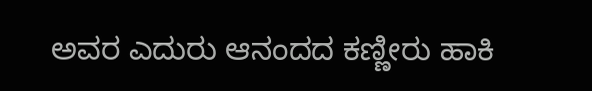ಅವರ ಎದುರು ಆನಂದದ ಕಣ್ಣೀರು ಹಾಕಿ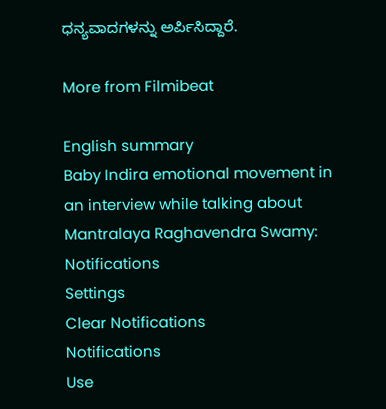ಧನ್ಯವಾದಗಳನ್ನು ಅರ್ಪಿಸಿದ್ದಾರೆ.

More from Filmibeat

English summary
Baby Indira emotional movement in an interview while talking about Mantralaya Raghavendra Swamy:
Notifications
Settings
Clear Notifications
Notifications
Use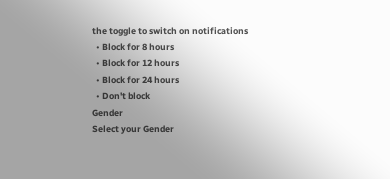the toggle to switch on notifications
  • Block for 8 hours
  • Block for 12 hours
  • Block for 24 hours
  • Don't block
Gender
Select your Gender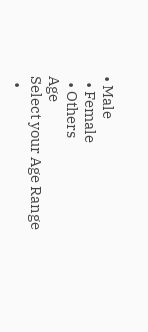• Male
  • Female
  • Others
Age
Select your Age Range
  •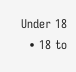Under 18
  • 18 to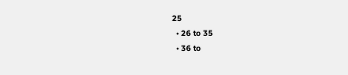25
  • 26 to 35
  • 36 to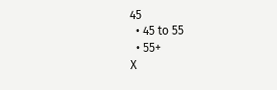45
  • 45 to 55
  • 55+
X